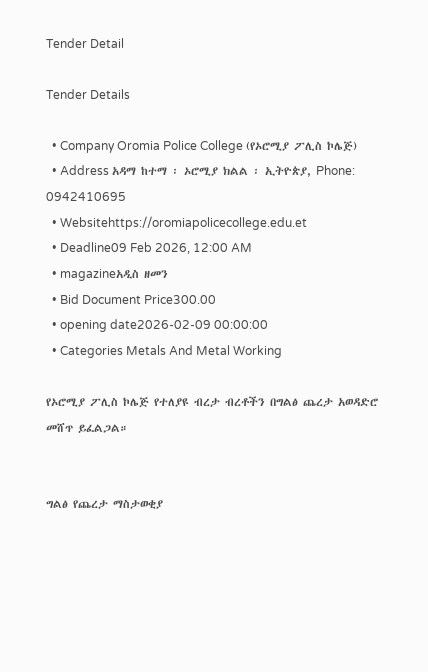Tender Detail

Tender Details

  • Company Oromia Police College (የኦሮሚያ ፖሊስ ኮሌጅ)
  • Address አዳማ ከተማ ፡ ኦሮሚያ ክልል ፡ ኢትዮጵያ, Phone: 0942410695
  • Websitehttps://oromiapolicecollege.edu.et
  • Deadline09 Feb 2026, 12:00 AM
  • magazineአዲስ ዘመን
  • Bid Document Price300.00
  • opening date2026-02-09 00:00:00
  • Categories Metals And Metal Working

የኦሮሚያ ፖሊስ ኮሌጅ የተለያዩ ብረታ ብረቶችን በግልፅ ጨረታ አወዳድሮ መሸጥ ይፈልጋል።


ግልፅ የጨረታ ማስታወቂያ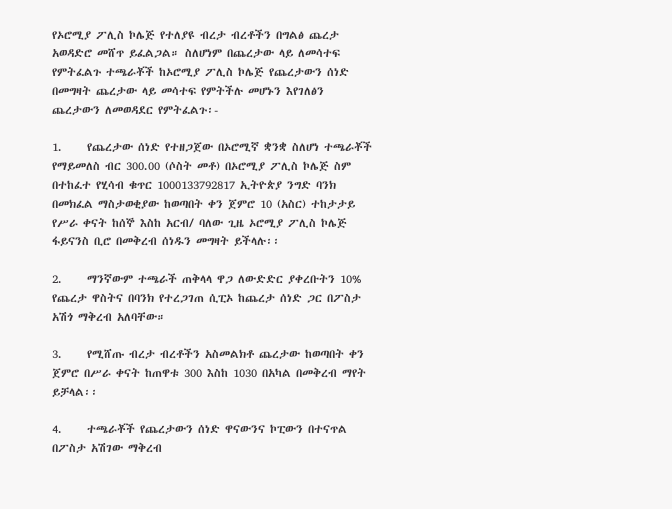የኦሮሚያ ፖሊስ ኮሌጅ የተለያዩ ብረታ ብረቶችን በግልፅ ጨረታ አወዳድሮ መሸጥ ይፈልጋል። ስለሆነም በጨረታው ላይ ለመሳተፍ የምትፈልጉ ተጫራቾች ከኦሮሚያ ፖሊስ ኮሌጅ የጨረታውን ሰነድ በመግዛት ጨረታው ላይ መሳተፍ የምትችሉ መሆኑን እየገለፅን ጨረታውን ለመወዳደር የምትፈልጉ፡-

1.     የጨረታው ሰነድ የተዘጋጀው በኦሮሚኛ ቋንቋ ስለሆነ ተጫራቾች የማይመለስ ብር 300.00 (ሶስት መቶ) በኦሮሚያ ፖሊስ ኮሌጅ ስም በተከፈተ የሂሳብ ቁጥር 1000133792817 ኢትዮጵያ ንግድ ባንክ በመክፈል ማስታወቂያው ከወጣበት ቀን ጀምሮ 10 (አስር) ተከታታይ የሥራ ቀናት ከሰኞ እስከ አርብ/ ባለው ጊዜ ኦሮሚያ ፖሊስ ኮሌጅ ፋይናንስ ቢሮ በመቅረብ ሰነዱን መግዛት ይችላሉ፡፡

2.     ማንኛውም ተጫራች ጠቅላላ ዋጋ ለውድድር ያቀረቡትን 10% የጨረታ ዋስትና በባንክ የተረጋገጠ ሲፒኦ ከጨረታ ሰነድ ጋር በፖስታ አሽጎ ማቅረብ አለባቸው።

3.     የሚሸጡ ብረታ ብረቶችን አስመልክቶ ጨረታው ከወጣበት ቀን ጀምሮ በሥራ ቀናት ከጠዋቱ 300 እስከ 1030 በአካል በመቅረብ ማየት ይቻላል፡፡

4.     ተጫራቾች የጨረታውን ሰነድ ዋናውንና ኮፒውን በተናጥል በፖስታ አሽገው ማቅረብ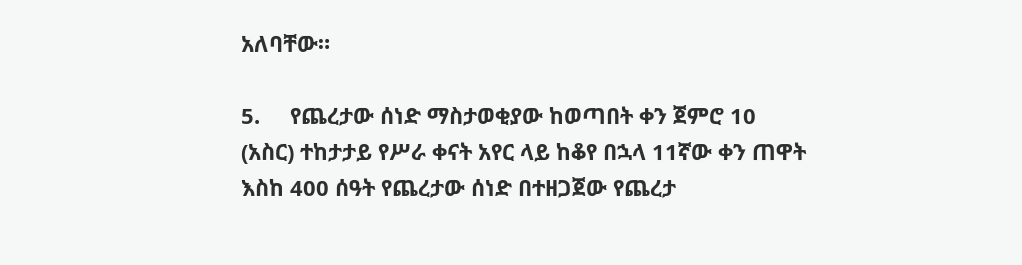አለባቸው።

5.     የጨረታው ሰነድ ማስታወቂያው ከወጣበት ቀን ጀምሮ 10 (አስር) ተከታታይ የሥራ ቀናት አየር ላይ ከቆየ በኋላ 11ኛው ቀን ጠዋት እስከ 400 ሰዓት የጨረታው ሰነድ በተዘጋጀው የጨረታ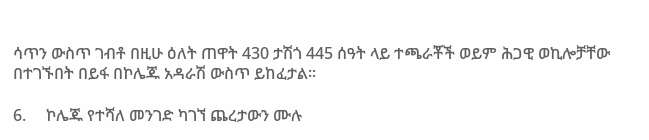ሳጥን ውስጥ ገብቶ በዚሁ ዕለት ጠዋት 430 ታሽጎ 445 ሰዓት ላይ ተጫራቾች ወይም ሕጋዊ ወኪሎቻቸው በተገኙበት በይፋ በኮሌጁ አዳራሽ ውስጥ ይከፈታል፡፡

6.     ኮሌጁ የተሻለ መንገድ ካገኘ ጨረታውን ሙሉ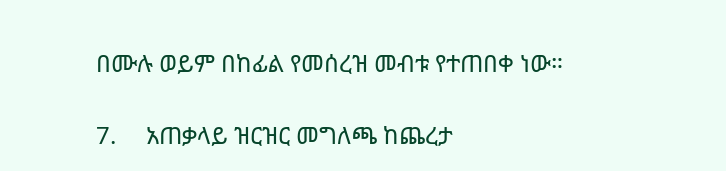በሙሉ ወይም በከፊል የመሰረዝ መብቱ የተጠበቀ ነው።

7.     አጠቃላይ ዝርዝር መግለጫ ከጨረታ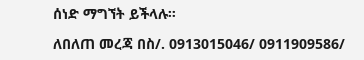ሰነድ ማግኘት ይችላሉ።

ለበለጠ መረጃ በስ/. 0913015046/ 0911909586/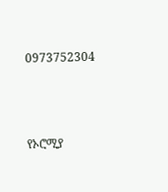0973752304



የኦሮሚያ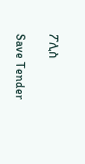ፖሊስ

Save Tender